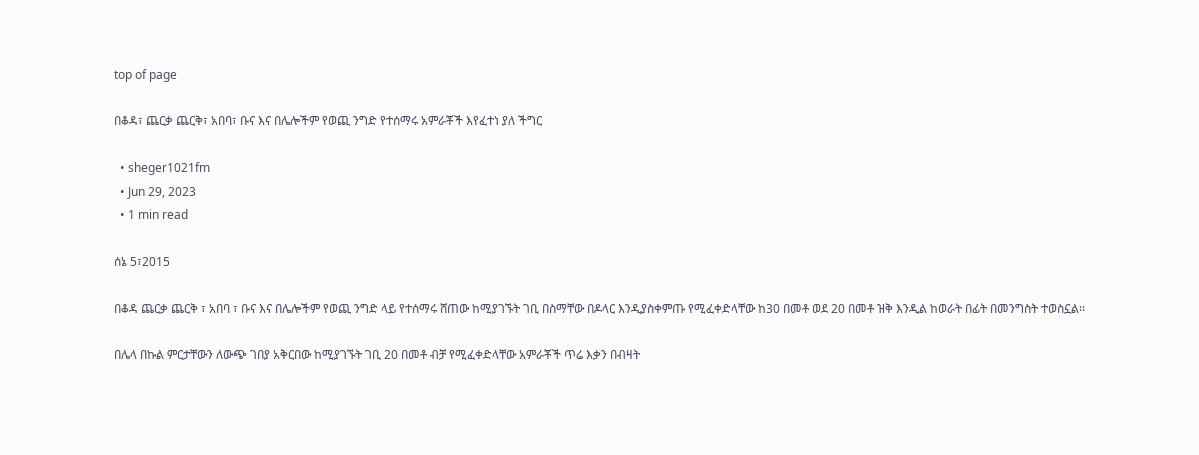top of page

በቆዳ፣ ጨርቃ ጨርቅ፣ አበባ፣ ቡና እና በሌሎችም የወጪ ንግድ የተሰማሩ አምራቾች እየፈተነ ያለ ችግር

  • sheger1021fm
  • Jun 29, 2023
  • 1 min read

ሰኔ 5፣2015

በቆዳ ጨርቃ ጨርቅ ፣ አበባ ፣ ቡና እና በሌሎችም የወጪ ንግድ ላይ የተሰማሩ ሸጠው ከሚያገኙት ገቢ በስማቸው በዶላር እንዲያስቀምጡ የሚፈቀድላቸው ከ30 በመቶ ወደ 20 በመቶ ዝቅ እንዲል ከወራት በፊት በመንግስት ተወስኗል፡፡

በሌላ በኩል ምርታቸውን ለውጭ ገበያ አቅርበው ከሚያገኙት ገቢ 20 በመቶ ብቻ የሚፈቀድላቸው አምራቾች ጥሬ እቃን በብዛት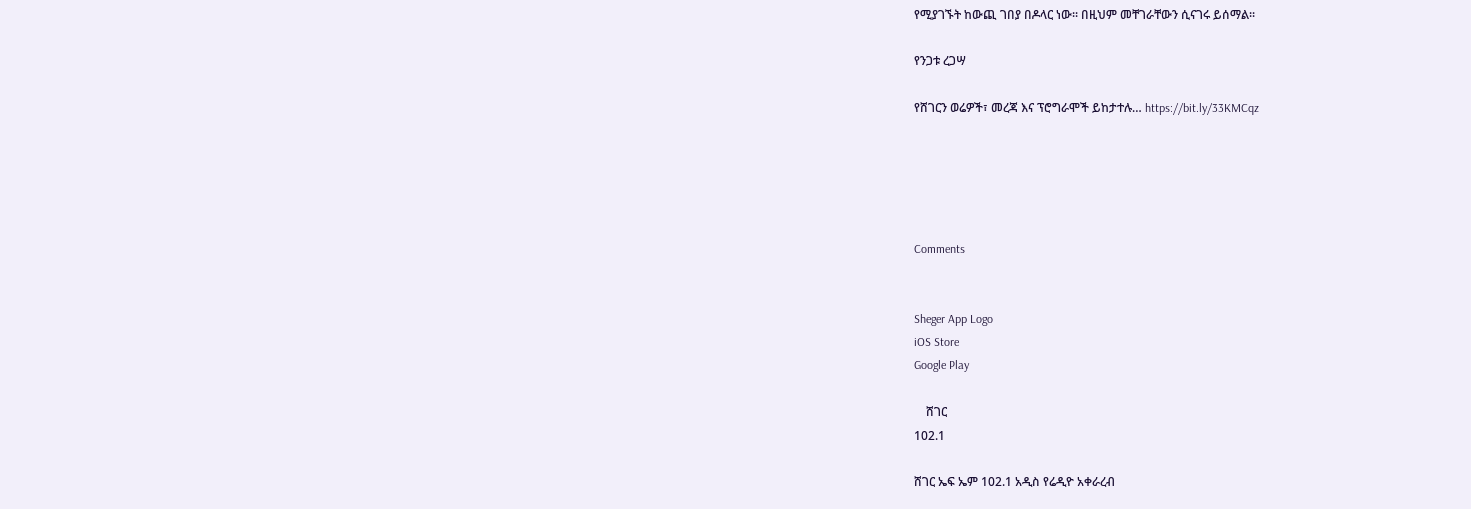የሚያገኙት ከውጪ ገበያ በዶላር ነው፡፡ በዚህም መቸገራቸውን ሲናገሩ ይሰማል፡፡

የንጋቱ ረጋሣ

የሸገርን ወሬዎች፣ መረጃ እና ፕሮግራሞች ይከታተሉ… https://bit.ly/33KMCqz





Comments


Sheger App Logo
iOS Store
Google Play

    ሸገር
102.1

ሸገር ኤፍ ኤም 102.1 አዲስ የሬዲዮ አቀራረብ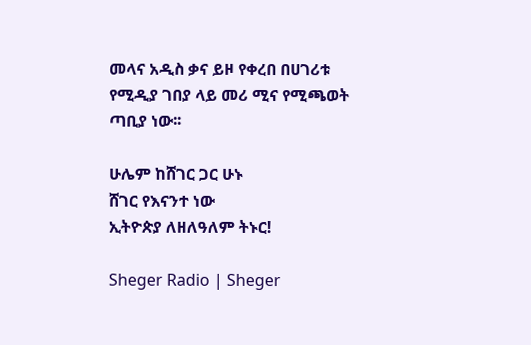መላና አዲስ ቃና ይዞ የቀረበ በሀገሪቱ የሚዲያ ገበያ ላይ መሪ ሚና የሚጫወት ጣቢያ ነው፡፡

ሁሌም ከሸገር ጋር ሁኑ
ሸገር የእናንተ ነው
ኢትዮጵያ ለዘለዓለም ትኑር!

Sheger Radio | Sheger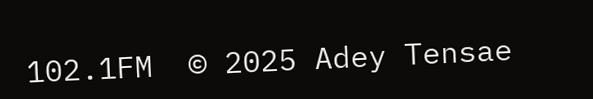102.1FM  © 2025 Adey Tensae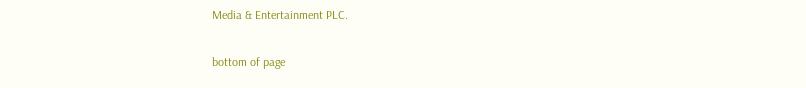Media & Entertainment PLC.

bottom of page